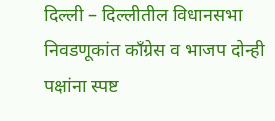दिल्ली – दिल्लीतील विधानसभा निवडणूकांत काँग्रेस व भाजप दोन्ही पक्षांना स्पष्ट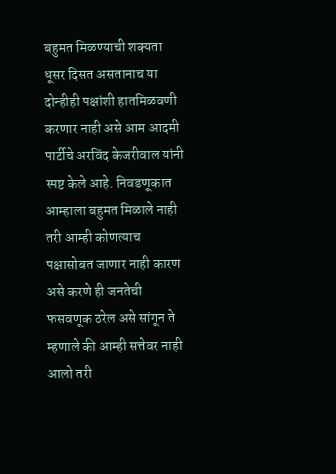बहुमत मिळण्याची शक्यता धूसर दिसत असतानाच या दोन्हीही पक्षांशी हातमिळवणी करणार नाही असे आम आदमी पार्टीचे अरविंद केजरीवाल यांनी स्पष्ट केले आहे. निवडणूकात आम्हाला बहुमत मिळाले नाही तरी आम्ही कोणत्याच पक्षासोबत जाणार नाही कारण असे करणे ही जनतेची फसवणूक ठरेल असे सांगून ते म्हणाले की आम्ही सत्तेवर नाही आलो तरी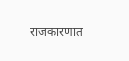राजकारणात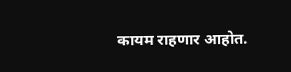कायम राहणार आहोत.